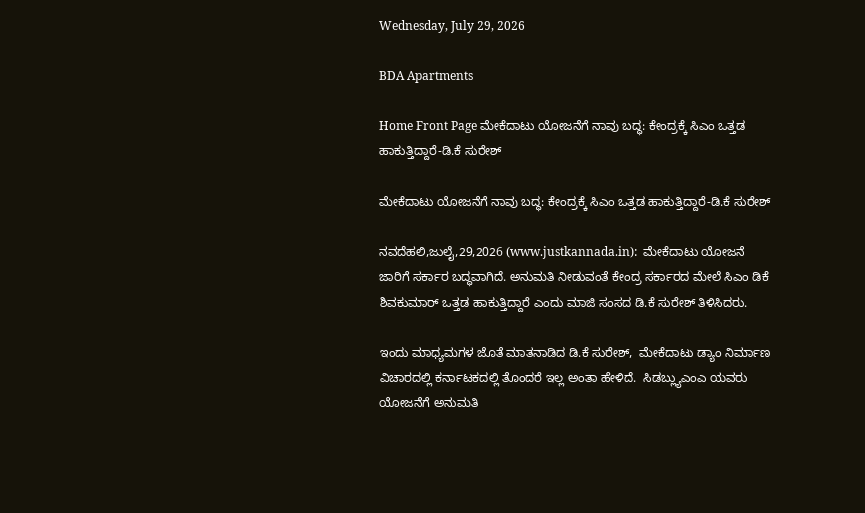Wednesday, July 29, 2026

BDA Apartments

Home Front Page ಮೇಕೆದಾಟು ಯೋಜನೆಗೆ ನಾವು ಬದ‍್ಧ: ಕೇಂದ್ರಕ್ಕೆ ಸಿಎಂ ಒತ್ತಡ ಹಾಕುತ್ತಿದ್ದಾರೆ-ಡಿ.ಕೆ ಸುರೇಶ್

ಮೇಕೆದಾಟು ಯೋಜನೆಗೆ ನಾವು ಬದ‍್ಧ: ಕೇಂದ್ರಕ್ಕೆ ಸಿಎಂ ಒತ್ತಡ ಹಾಕುತ್ತಿದ್ದಾರೆ-ಡಿ.ಕೆ ಸುರೇಶ್

ನವದೆಹಲಿ,ಜುಲೈ,29,2026 (www.justkannada.in):  ಮೇಕೆದಾಟು ಯೋಜನೆ ಜಾರಿಗೆ ಸರ್ಕಾರ ಬದ್ಧವಾಗಿದೆ. ಅನುಮತಿ ನೀಡುವಂತೆ ಕೇಂದ್ರ ಸರ್ಕಾರದ ಮೇಲೆ ಸಿಎಂ ಡಿಕೆ ಶಿವಕುಮಾರ್ ಒತ್ತಡ ಹಾಕುತ್ತಿದ್ದಾರೆ ಎಂದು ಮಾಜಿ ಸಂಸದ ಡಿ.ಕೆ ಸುರೇಶ್ ತಿಳಿಸಿದರು.

ಇಂದು ಮಾಧ್ಯಮಗಳ ಜೊತೆ ಮಾತನಾಡಿದ ಡಿ.ಕೆ ಸುರೇಶ್,  ಮೇಕೆದಾಟು ಡ್ಯಾಂ ನಿರ್ಮಾಣ ವಿಚಾರದಲ್ಲಿ ಕರ್ನಾಟಕದಲ್ಲಿ ತೊಂದರೆ ಇಲ್ಲ ಅಂತಾ ಹೇಳಿದೆ.  ಸಿಡಬ್ಲ್ಯುಎಂಎ ಯವರು ಯೋಜನೆಗೆ ಅನುಮತಿ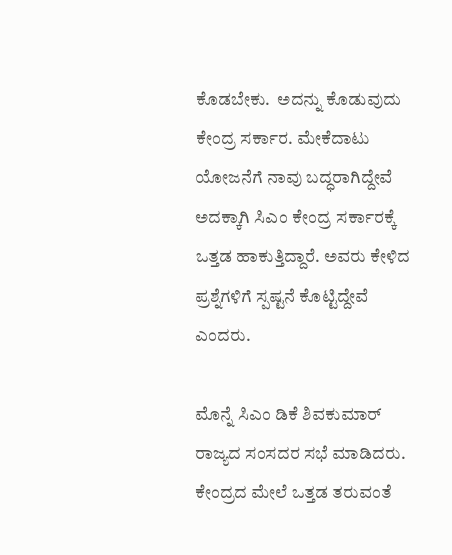ಕೊಡಬೇಕು.  ಅದನ್ನು ಕೊಡುವುದು ಕೇಂದ್ರ ಸರ್ಕಾರ. ಮೇಕೆದಾಟು ಯೋಜನೆಗೆ ನಾವು ಬದ್ಧರಾಗಿದ್ದೇವೆ ಅದಕ್ಕಾಗಿ ಸಿಎಂ ಕೇಂದ್ರ ಸರ್ಕಾರಕ್ಕೆ ಒತ್ತಡ ಹಾಕುತ್ತಿದ್ದಾರೆ. ಅವರು ಕೇಳಿದ ಪ್ರಶ್ನೆಗಳಿಗೆ ಸ್ಪಷ್ಟನೆ ಕೊಟ್ಟಿದ್ದೇವೆ ಎಂದರು.

ಮೊನ್ನೆ ಸಿಎಂ ಡಿಕೆ ಶಿವಕುಮಾರ್ ರಾಜ್ಯದ ಸಂಸದರ ಸಭೆ ಮಾಡಿದರು.  ಕೇಂದ್ರದ ಮೇಲೆ ಒತ್ತಡ ತರುವಂತೆ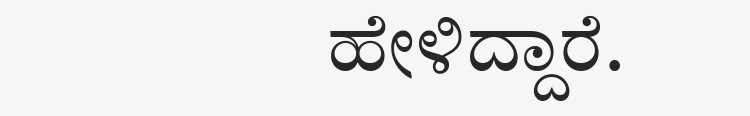ಹೇಳಿದ್ದಾರೆ.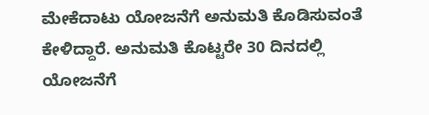ಮೇಕೆದಾಟು ಯೋಜನೆಗೆ ಅನುಮತಿ ಕೊಡಿಸುವಂತೆ ಕೇಳಿದ್ದಾರೆ. ಅನುಮತಿ ಕೊಟ್ಟರೇ 30 ದಿನದಲ್ಲಿ ಯೋಜನೆಗೆ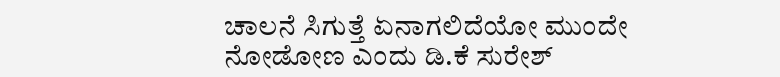ಚಾಲನೆ ಸಿಗುತ್ತೆ ಏನಾಗಲಿದೆಯೋ ಮುಂದೇ ನೋಡೋಣ ಎಂದು ಡಿ.ಕೆ ಸುರೇಶ್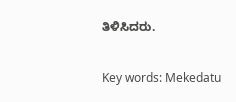ತಿಳಿಸಿದರು.

Key words: Mekedatu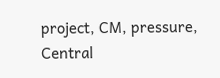project, CM, pressure, Central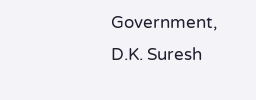Government, D.K. Suresh